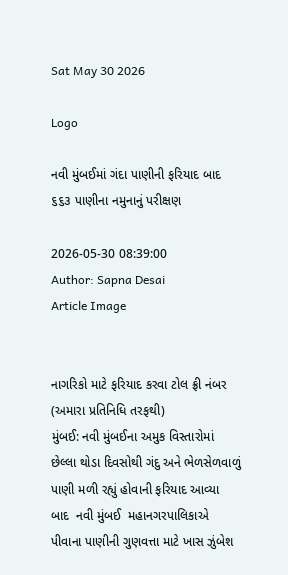Sat May 30 2026

Logo

નવી મુંબઈમાં ગંદા પાણીની ફરિયાદ બાદ ૬૬૩ પાણીના નમુનાનું પરીક્ષણ

2026-05-30 08:39:00
Author: Sapna Desai
Article Image


નાગરિકો માટે ફરિયાદ કરવા ટોલ ફ્રી નંબર
(અમારા પ્રતિનિધિ તરફથી)
મુંબઈ: નવી મુંબઈના અમુક વિસ્તારોમાં છેલ્લા થોડા દિવસોથી ગંદુ અને ભેળસેળવાળું પાણી મળી રહ્યું હોવાની ફરિયાદ આવ્યા બાદ  નવી મુંબઈ  મહાનગરપાલિકાએ પીવાના પાણીની ગુણવત્તા માટે ખાસ ઝુંબેશ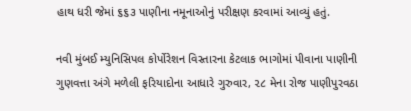હાથ ધરી જેમાં ૬૬૩ પાણીના નમૂનાઓનું પરીક્ષણ કરવામાં આવ્યું હતું.

નવી મુંબઈ મ્યુનિસિપલ કોર્પોરેશન વિસ્તારના કેટલાક ભાગોમાં પીવાના પાણીની ગુણવત્તા અંગે મળેલી ફરિયાદોના આધારે ગુરુવાર, ૨૮ મેના રોજ પાણીપુરવઠા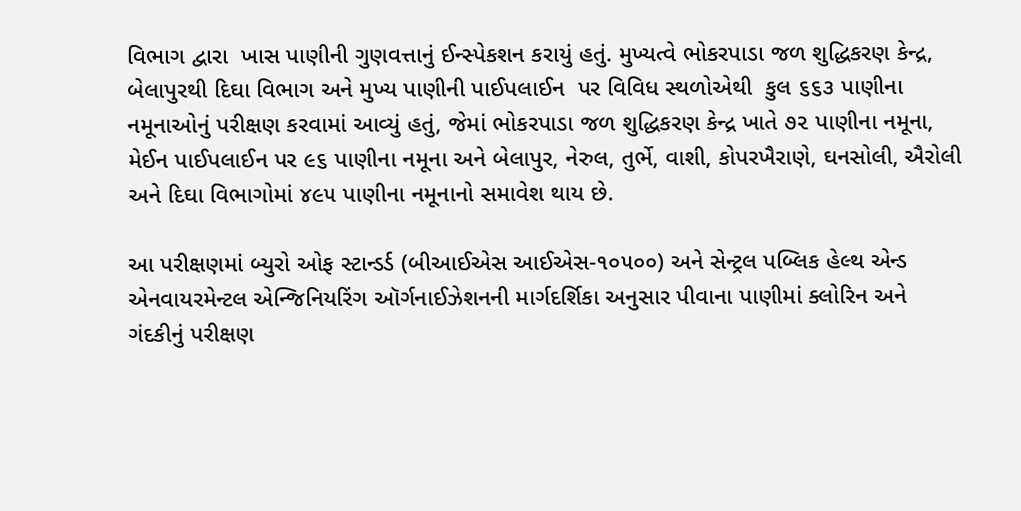વિભાગ દ્વારા  ખાસ પાણીની ગુણવત્તાનું ઈન્સ્પેકશન કરાયું હતું. મુખ્યત્વે ભોકરપાડા જળ શુદ્ધિકરણ કેન્દ્ર, બેલાપુરથી દિઘા વિભાગ અને મુખ્ય પાણીની પાઈપલાઈન  પર વિવિધ સ્થળોએથી  કુલ ૬૬૩ પાણીના નમૂનાઓનું પરીક્ષણ કરવામાં આવ્યું હતું, જેમાં ભોકરપાડા જળ શુદ્ધિકરણ કેન્દ્ર ખાતે ૭૨ પાણીના નમૂના, મેઈન પાઈપલાઈન પર ૯૬ પાણીના નમૂના અને બેલાપુર, નેરુલ, તુર્ભે, વાશી, કોપરખૈરાણે, ઘનસોલી, ઐરોલી અને દિઘા વિભાગોમાં ૪૯૫ પાણીના નમૂનાનો સમાવેશ થાય છે.

આ પરીક્ષણમાં બ્યુરો ઓફ સ્ટાન્ડર્ડ (બીઆઈએસ આઈએસ-૧૦૫૦૦) અને સેન્ટ્રલ પબ્લિક હેલ્થ એન્ડ એનવાયરમેન્ટલ એન્જિનિયરિંગ ઑર્ગનાઈઝેશનની માર્ગદર્શિકા અનુસાર પીવાના પાણીમાં ક્લોરિન અને ગંદકીનું પરીક્ષણ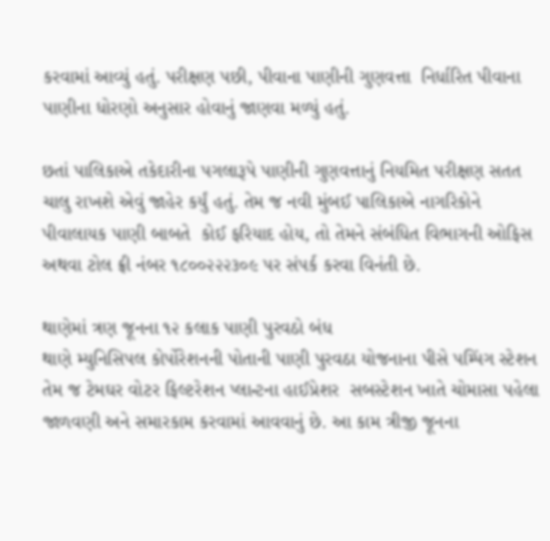કરવામાં આવ્યું હતું. પરીક્ષણ પછી, પીવાના પાણીની ગુણવત્તા  નિર્ધારિત પીવાના પાણીના ધોરણો અનુસાર હોવાનું જાણવા મળ્યું હતું.

છતાં પાલિકાએ તકેદારીના પગલારૂપે પાણીની ગુણવત્તાનું નિયમિત પરીક્ષણ સતત ચાલુ રાખશે એવું જાહેર કર્યું હતું. તેમ જ નવી મુંબઈ પાલિકાએ નાગરિકોને  પીવાલાયક પાણી બાબતે  કોઈ ફરિયાદ હોય, તો તેમને સંબંધિત વિભાગની ઓફિસ અથવા ટોલ ફ્રી નંબર ૧૮૦૦૨૨૨૩૦૯ પર સંપર્ક કરવા વિનંતી છે.

થાણેમાં ત્રણ જૂનના ૧૨ કલાક પાણી પુરવઠો બંધ
થાણે મ્યુનિસિપલ કોર્પોરેશનની પોતાની પાણી પુરવઠા યોજનાના પીસે પમ્પિંગ સ્ટેશન તેમ જ ટેમઘર વોટર ફિલ્ટરેશન પ્લાન્ટના હાઈપ્રેશર  સબસ્ટેશન ખાતે ચોમાસા પહેલા જાળવણી અને સમારકામ કરવામાં આવવાનું છે. આ કામ ત્રીજી જૂનના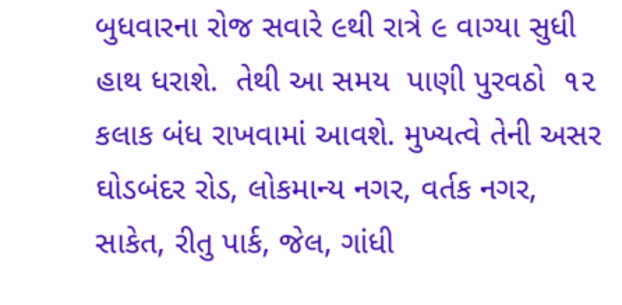બુધવારના રોજ સવારે ૯થી રાત્રે ૯ વાગ્યા સુધી હાથ ધરાશે.  તેથી આ સમય  પાણી પુરવઠો  ૧૨ કલાક બંધ રાખવામાં આવશે. મુખ્યત્વે તેની અસર  ઘોડબંદર રોડ, લોકમાન્ય નગર, વર્તક નગર, સાકેત, રીતુ પાર્ક, જેલ, ગાંધી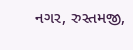નગર, રુસ્તમજી,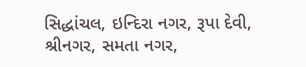સિદ્ધાંચલ, ઇન્દિરા નગર, રૂપા દેવી, શ્રીનગર, સમતા નગર,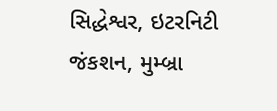સિદ્ધેશ્વર, ઇટરનિટી જંકશન, મુમ્બ્રા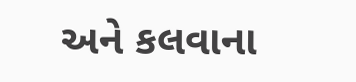અને કલવાના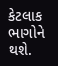કેટલાક ભાગોને થશે.